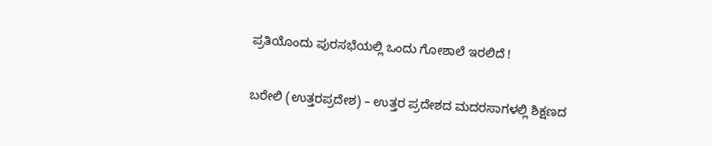ಪ್ರತಿಯೊಂದು ಪುರಸಭೆಯಲ್ಲಿ ಒಂದು ಗೋಶಾಲೆ ಇರಲಿದೆ !

ಬರೇಲಿ (ಉತ್ತರಪ್ರದೇಶ) – ಉತ್ತರ ಪ್ರದೇಶದ ಮದರಸಾಗಳಲ್ಲಿ ಶಿಕ್ಷಣದ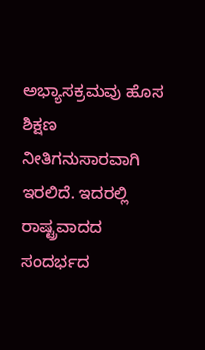ಅಭ್ಯಾಸಕ್ರಮವು ಹೊಸ ಶಿಕ್ಷಣ ನೀತಿಗನುಸಾರವಾಗಿ ಇರಲಿದೆ. ಇದರಲ್ಲಿ ರಾಷ್ಟ್ರವಾದದ ಸಂದರ್ಭದ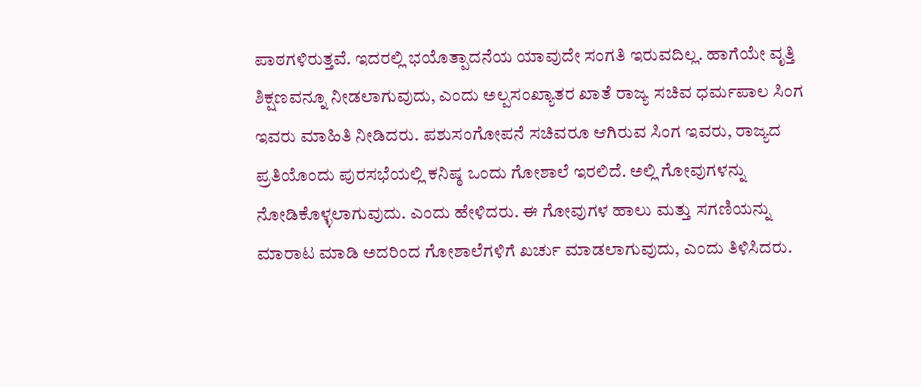ಪಾಠಗಳಿರುತ್ತವೆ. ಇದರಲ್ಲಿ ಭಯೊತ್ಪಾದನೆಯ ಯಾವುದೇ ಸಂಗತಿ ಇರುವದಿಲ್ಲ. ಹಾಗೆಯೇ ವೃತ್ತಿ ಶಿಕ್ಷಣವನ್ನೂ ನೀಡಲಾಗುವುದು, ಎಂದು ಅಲ್ಪಸಂಖ್ಯಾತರ ಖಾತೆ ರಾಜ್ಯ ಸಚಿವ ಧರ್ಮಪಾಲ ಸಿಂಗ ಇವರು ಮಾಹಿತಿ ನೀಡಿದರು. ಪಶುಸಂಗೋಪನೆ ಸಚಿವರೂ ಆಗಿರುವ ಸಿಂಗ ಇವರು, ರಾಜ್ಯದ ಪ್ರತಿಯೊಂದು ಪುರಸಭೆಯಲ್ಲಿ ಕನಿಷ್ಠ ಒಂದು ಗೋಶಾಲೆ ಇರಲಿದೆ. ಅಲ್ಲಿ ಗೋವುಗಳನ್ನು ನೋಡಿಕೊಳ್ಳಲಾಗುವುದು. ಎಂದು ಹೇಳಿದರು. ಈ ಗೋವುಗಳ ಹಾಲು ಮತ್ತು ಸಗಣಿಯನ್ನು ಮಾರಾಟ ಮಾಡಿ ಅದರಿಂದ ಗೋಶಾಲೆಗಳಿಗೆ ಖರ್ಚು ಮಾಡಲಾಗುವುದು, ಎಂದು ತಿಳಿಸಿದರು.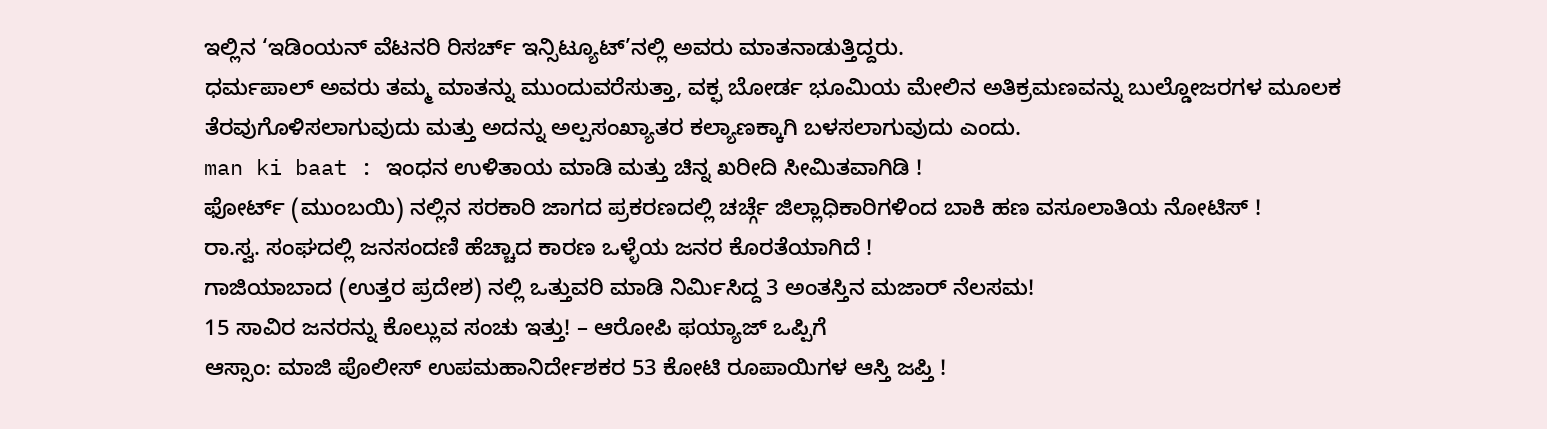ಇಲ್ಲಿನ ‘ಇಡಿಂಯನ್ ವೆಟನರಿ ರಿಸರ್ಚ್ ಇನ್ಸಿಟ್ಯೂಟ್’ನಲ್ಲಿ ಅವರು ಮಾತನಾಡುತ್ತಿದ್ದರು.
ಧರ್ಮಪಾಲ್ ಅವರು ತಮ್ಮ ಮಾತನ್ನು ಮುಂದುವರೆಸುತ್ತಾ, ವಕ್ಫ ಬೋರ್ಡ ಭೂಮಿಯ ಮೇಲಿನ ಅತಿಕ್ರಮಣವನ್ನು ಬುಲ್ಡೋಜರಗಳ ಮೂಲಕ ತೆರವುಗೊಳಿಸಲಾಗುವುದು ಮತ್ತು ಅದನ್ನು ಅಲ್ಪಸಂಖ್ಯಾತರ ಕಲ್ಯಾಣಕ್ಕಾಗಿ ಬಳಸಲಾಗುವುದು ಎಂದು.
man ki baat : ಇಂಧನ ಉಳಿತಾಯ ಮಾಡಿ ಮತ್ತು ಚಿನ್ನ ಖರೀದಿ ಸೀಮಿತವಾಗಿಡಿ !
ಫೋರ್ಟ್ (ಮುಂಬಯಿ) ನಲ್ಲಿನ ಸರಕಾರಿ ಜಾಗದ ಪ್ರಕರಣದಲ್ಲಿ ಚರ್ಚ್ಗೆ ಜಿಲ್ಲಾಧಿಕಾರಿಗಳಿಂದ ಬಾಕಿ ಹಣ ವಸೂಲಾತಿಯ ನೋಟಿಸ್ !
ರಾ.ಸ್ವ. ಸಂಘದಲ್ಲಿ ಜನಸಂದಣಿ ಹೆಚ್ಚಾದ ಕಾರಣ ಒಳ್ಳೆಯ ಜನರ ಕೊರತೆಯಾಗಿದೆ !
ಗಾಜಿಯಾಬಾದ (ಉತ್ತರ ಪ್ರದೇಶ) ನಲ್ಲಿ ಒತ್ತುವರಿ ಮಾಡಿ ನಿರ್ಮಿಸಿದ್ದ 3 ಅಂತಸ್ತಿನ ಮಜಾರ್ ನೆಲಸಮ!
15 ಸಾವಿರ ಜನರನ್ನು ಕೊಲ್ಲುವ ಸಂಚು ಇತ್ತು! – ಆರೋಪಿ ಫಯ್ಯಾಜ್ ಒಪ್ಪಿಗೆ
ಆಸ್ಸಾಂ: ಮಾಜಿ ಪೊಲೀಸ್ ಉಪಮಹಾನಿರ್ದೇಶಕರ 53 ಕೋಟಿ ರೂಪಾಯಿಗಳ ಆಸ್ತಿ ಜಪ್ತಿ !